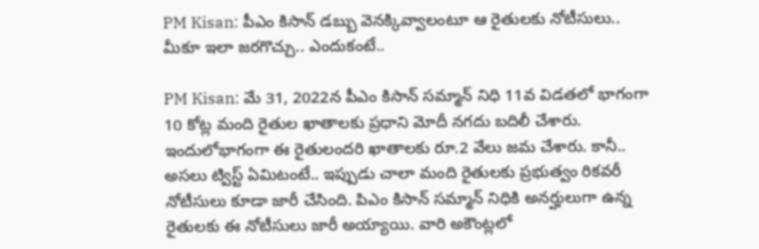PM Kisan: పీఎం కిసాన్ డబ్బు వెనక్కివ్వాలంటూ ఆ రైతులకు నోటీసులు.. మీకూ ఇలా జరగొచ్చు.. ఎందుకంటే..

PM Kisan: మే 31, 2022న పీఎం కిసాన్ సమ్మాన్ నిధి 11వ విడతలో భాగంగా 10 కోట్ల మంది రైతుల ఖాతాలకు ప్రధాని మోదీ నగదు బదిలీ చేశారు. ఇందులోభాగంగా ఈ రైతులందరి ఖాతాలకు రూ.2 వేలు జమ చేశారు. కానీ.. అసలు ట్విస్ట్ ఏమిటంటే.. ఇప్పుడు చాలా మంది రైతులకు ప్రభుత్వం రికవరీ నోటీసులు కూడా జారీ చేసింది. పిఎం కిసాన్ సమ్మాన్ నిధికి అనర్హులుగా ఉన్న రైతులకు ఈ నోటీసులు జారీ అయ్యాయి. వారి అకౌంట్లలో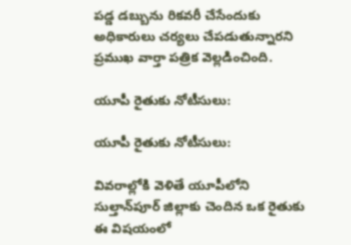పడ్డ డబ్బును రికవరీ చేసేందుకు అధికారులు చర్యలు చేపడుతున్నారని ప్రముఖ వార్తా పత్రిక వెల్లడించింది.

యూపీ రైతుకు నోటీసులు:

యూపీ రైతుకు నోటీసులు:

వివరాల్లోకి వెళితే యూపీలోని సుల్తాన్‌పూర్ జిల్లాకు చెందిన ఒక రైతుకు ఈ విషయంలో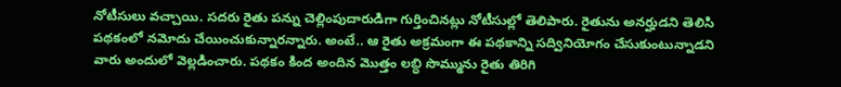నోటీసులు వచ్చాయి. సదరు రైతు పన్ను చెల్లింపుదారుడిగా గుర్తించినట్లు నోటీసుల్లో తెలిపారు. రైతును అనర్హుడని తెలిసి పథకంలో నమోదు చేయించుకున్నారన్నారు. అంటే.. ఆ రైతు అక్రమంగా ఈ పథకాన్ని సద్వినియోగం చేసుకుంటున్నాడని వారు అందులో వెల్లడించారు. పథకం కింద అందిన మొత్తం లబ్ధి సొమ్మును రైతు తిరిగి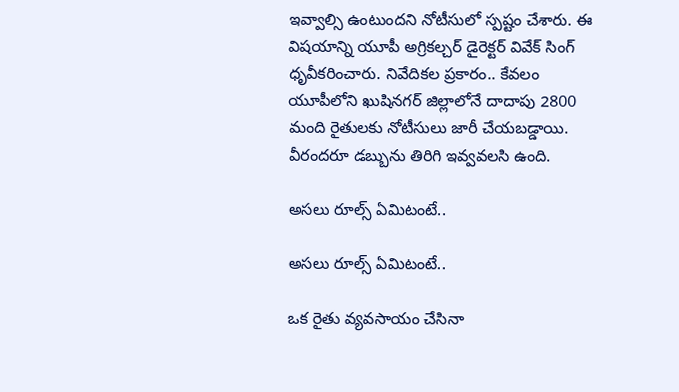ఇవ్వాల్సి ఉంటుందని నోటీసులో స్పష్టం చేశారు. ఈ విషయాన్ని యూపీ అగ్రికల్చర్ డైరెక్టర్ వివేక్ సింగ్ ధృవీకరించారు. నివేదికల ప్రకారం.. కేవలం యూపీలోని ఖుషినగర్ జిల్లాలోనే దాదాపు 2800 మంది రైతులకు నోటీసులు జారీ చేయబడ్డాయి. వీరందరూ డబ్బును తిరిగి ఇవ్వవలసి ఉంది.

అసలు రూల్స్ ఏమిటంటే..

అసలు రూల్స్ ఏమిటంటే..

ఒక రైతు వ్యవసాయం చేసినా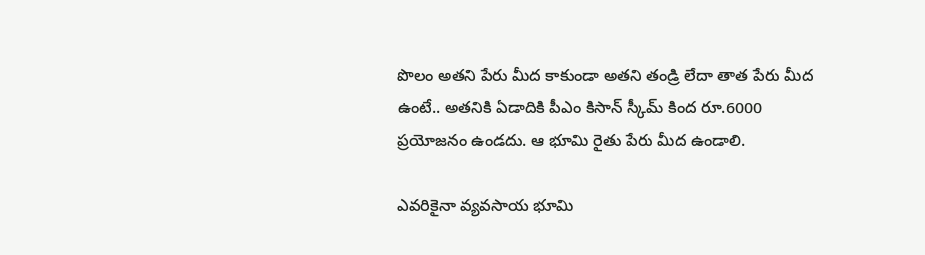పొలం అతని పేరు మీద కాకుండా అతని తండ్రి లేదా తాత పేరు మీద ఉంటే.. అతనికి ఏడాదికి పీఎం కిసాన్ స్కీమ్ కింద రూ.6000 ప్రయోజనం ఉండదు. ఆ భూమి రైతు పేరు మీద ఉండాలి.

ఎవరికైనా వ్యవసాయ భూమి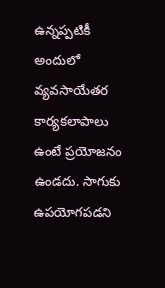ఉన్నప్పటికీ అందులో వ్యవసాయేతర కార్యకలాపాలు ఉంటే ప్రయోజనం ఉండదు. సాగుకు ఉపయోగపడని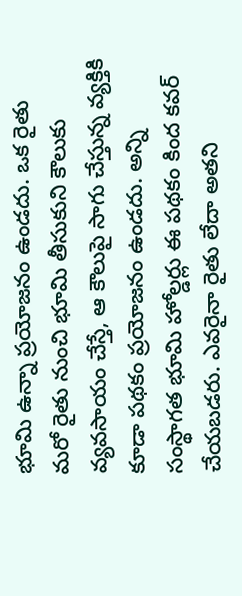భూమి ఉన్నా ప్రయోజనం ఉండదు. ఒక రైతు మరో రైతు నుంచి భూమి తీసుకుని కౌలుకు వ్యవసాయం చేస్తే, ఆ కౌలుపై సాగు చేస్తున్న వ్యక్తికి కూడా పథకం ప్రయోజనం ఉండదు. అన్ని సంస్థాగత భూమి హోల్డర్లు ఈ పథకం కింద కవర్ చేయబడరు. ఎవరైనా రైతు లేదా అతని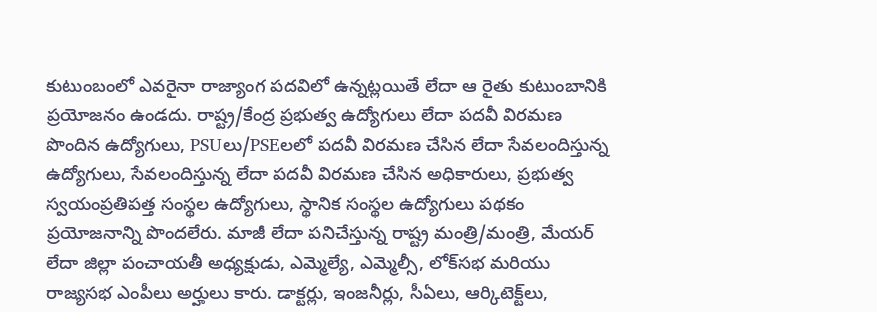కుటుంబంలో ఎవరైనా రాజ్యాంగ పదవిలో ఉన్నట్లయితే లేదా ఆ రైతు కుటుంబానికి ప్రయోజనం ఉండదు. రాష్ట్ర/కేంద్ర ప్రభుత్వ ఉద్యోగులు లేదా పదవీ విరమణ పొందిన ఉద్యోగులు, PSUలు/PSEలలో పదవీ విరమణ చేసిన లేదా సేవలందిస్తున్న ఉద్యోగులు, సేవలందిస్తున్న లేదా పదవీ విరమణ చేసిన అధికారులు, ప్రభుత్వ స్వయంప్రతిపత్త సంస్థల ఉద్యోగులు, స్థానిక సంస్థల ఉద్యోగులు పథకం ప్రయోజనాన్ని పొందలేరు. మాజీ లేదా పనిచేస్తున్న రాష్ట్ర మంత్రి/మంత్రి, మేయర్ లేదా జిల్లా పంచాయతీ అధ్యక్షుడు, ఎమ్మెల్యే, ఎమ్మెల్సీ, లోక్‌సభ మరియు రాజ్యసభ ఎంపీలు అర్హులు కారు. డాక్టర్లు, ఇంజనీర్లు, సీఏలు, ఆర్కిటెక్ట్‌లు,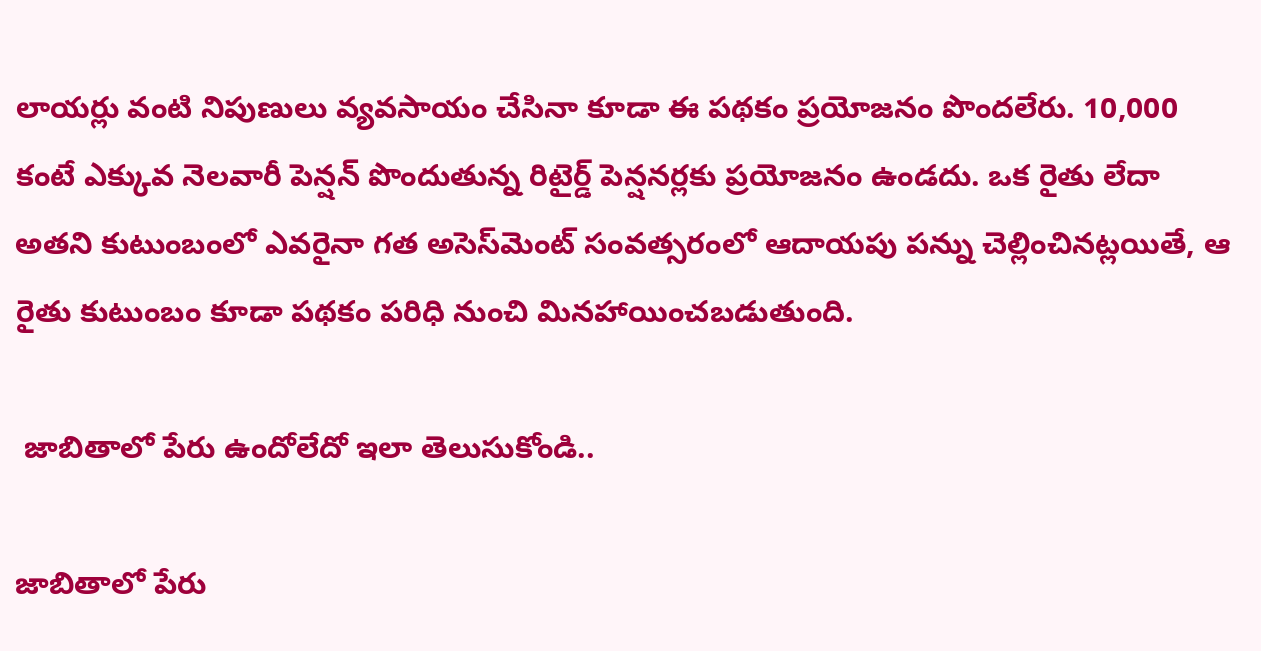లాయర్లు వంటి నిపుణులు వ్యవసాయం చేసినా కూడా ఈ పథకం ప్రయోజనం పొందలేరు. 10,000 కంటే ఎక్కువ నెలవారీ పెన్షన్ పొందుతున్న రిటైర్డ్ పెన్షనర్లకు ప్రయోజనం ఉండదు. ఒక రైతు లేదా అతని కుటుంబంలో ఎవరైనా గత అసెస్‌మెంట్ సంవత్సరంలో ఆదాయపు పన్ను చెల్లించినట్లయితే, ఆ రైతు కుటుంబం కూడా పథకం పరిధి నుంచి మినహాయించబడుతుంది.

 జాబితాలో పేరు ఉందోలేదో ఇలా తెలుసుకోండి..

జాబితాలో పేరు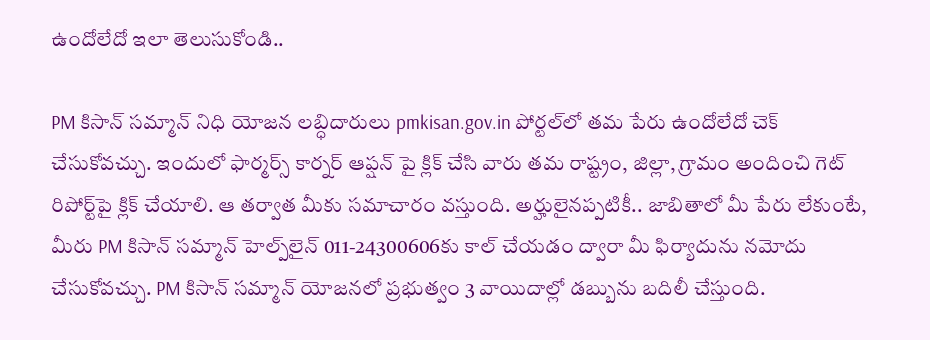ఉందోలేదో ఇలా తెలుసుకోండి..

PM కిసాన్ సమ్మాన్ నిధి యోజన లబ్ధిదారులు pmkisan.gov.in పోర్టల్‌లో తమ పేరు ఉందోలేదో చెక్ చేసుకోవచ్చు. ఇందులో ఫార్మర్స్ కార్నర్ ఆప్షన్ పై క్లిక్ చేసి వారు తమ రాష్ట్రం, జిల్లా, గ్రామం అందించి గెట్ రిపోర్ట్‌పై క్లిక్ చేయాలి. ఆ తర్వాత మీకు సమాచారం వస్తుంది. అర్హులైనప్పటికీ.. జాబితాలో మీ పేరు లేకుంటే, మీరు PM కిసాన్ సమ్మాన్ హెల్ప్‌లైన్ 011-24300606కు కాల్ చేయడం ద్వారా మీ ఫిర్యాదును నమోదు చేసుకోవచ్చు. PM కిసాన్ సమ్మాన్ యోజనలో ప్రభుత్వం 3 వాయిదాల్లో డబ్బును బదిలీ చేస్తుంది.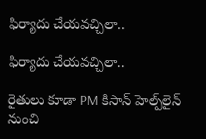ఫిర్యాదు చేయవచ్చిలా..

ఫిర్యాదు చేయవచ్చిలా..

రైతులు కూడా PM కిసాన్ హెల్ప్‌లైన్ నుంచి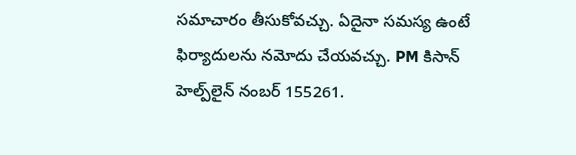సమాచారం తీసుకోవచ్చు. ఏదైనా సమస్య ఉంటే ఫిర్యాదులను నమోదు చేయవచ్చు. PM కిసాన్ హెల్ప్‌లైన్ నంబర్ 155261.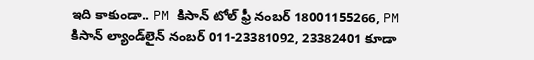ఇది కాకుండా.. PM కిసాన్ టోల్ ఫ్రీ నంబర్ 18001155266, PM కిసాన్ ల్యాండ్‌లైన్ నంబర్ 011-23381092, 23382401 కూడా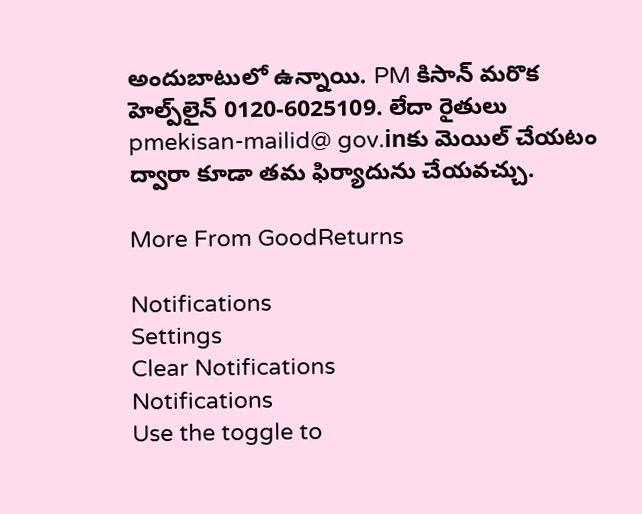అందుబాటులో ఉన్నాయి. PM కిసాన్ మరొక హెల్ప్‌లైన్ 0120-6025109. లేదా రైతులు pmekisan-mailid@ gov.inకు మెయిల్ చేయటం ద్వారా కూడా తమ ఫిర్యాదును చేయవచ్చు.

More From GoodReturns

Notifications
Settings
Clear Notifications
Notifications
Use the toggle to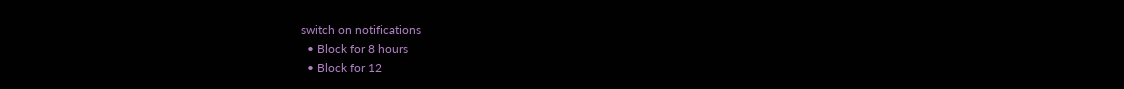switch on notifications
  • Block for 8 hours
  • Block for 12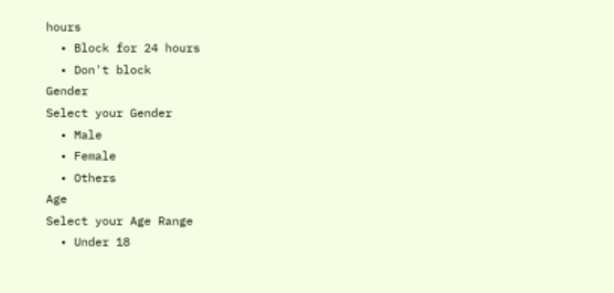hours
  • Block for 24 hours
  • Don't block
Gender
Select your Gender
  • Male
  • Female
  • Others
Age
Select your Age Range
  • Under 18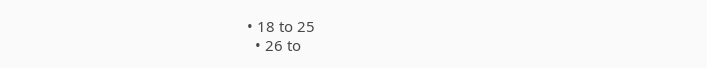• 18 to 25
  • 26 to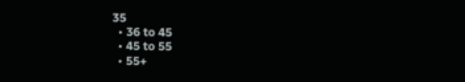35
  • 36 to 45
  • 45 to 55
  • 55+